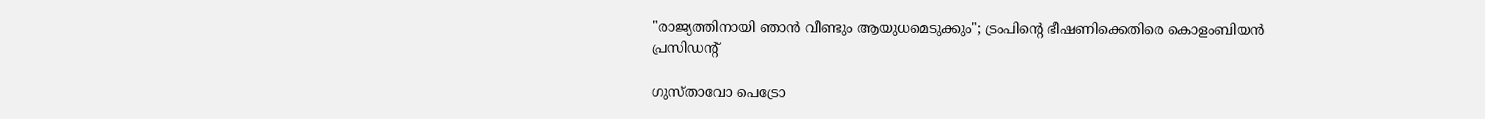"രാജ്യത്തിനായി ഞാൻ വീണ്ടും ആയുധമെടുക്കും"; ട്രംപിന്റെ ഭീഷണിക്കെതിരെ കൊളംബിയൻ പ്രസിഡന്റ്

ഗുസ്താവോ പെട്രോ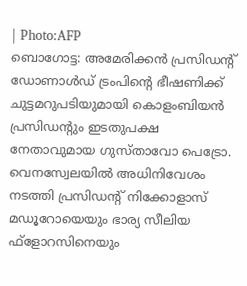| Photo:AFP
ബൊഗോട്ട: അമേരിക്കൻ പ്രസിഡന്റ് ഡോണാൾഡ് ട്രംപിന്റെ ഭീഷണിക്ക് ചുട്ടമറുപടിയുമായി കൊളംബിയൻ പ്രസിഡന്റും ഇടതുപക്ഷ നേതാവുമായ ഗുസ്താവോ പെട്രോ. വെനസ്വേലയിൽ അധിനിവേശം നടത്തി പ്രസിഡന്റ് നിക്കോളാസ് മഡൂറോയെയും ഭാര്യ സീലിയ ഫ്ളോറസിനെയും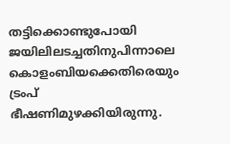തട്ടിക്കൊണ്ടുപോയി ജയിലിലടച്ചതിനുപിന്നാലെ കൊളംബിയക്കെതിരെയും ട്രംപ് ഭീഷണിമുഴക്കിയിരുന്നു.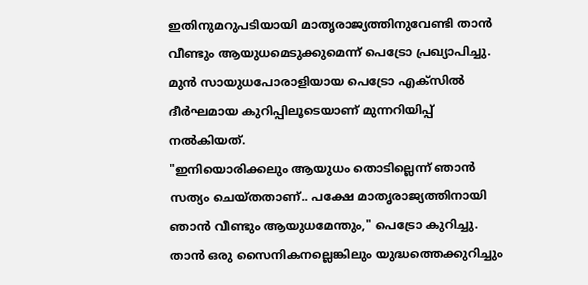ഇതിനുമറുപടിയായി മാതൃരാജ്യത്തിനുവേണ്ടി താൻ വീണ്ടും ആയുധമെടുക്കുമെന്ന് പെട്രോ പ്രഖ്യാപിച്ചു. മുൻ സായുധപോരാളിയായ പെട്രോ എക്സിൽ ദീർഘമായ കുറിപ്പിലൂടെയാണ് മുന്നറിയിപ്പ് നൽകിയത്.
"ഇനിയൊരിക്കലും ആയുധം തൊടില്ലെന്ന് ഞാൻ സത്യം ചെയ്തതാണ്.. പക്ഷേ മാതൃരാജ്യത്തിനായി ഞാൻ വീണ്ടും ആയുധമേന്തും," പെട്രോ കുറിച്ചു. താൻ ഒരു സൈനികനല്ലെങ്കിലും യുദ്ധത്തെക്കുറിച്ചും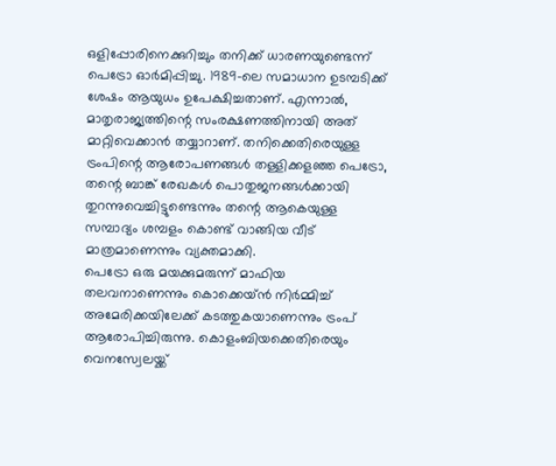ഒളിപ്പോരിനെക്കുറിച്ചും തനിക്ക് ധാരണയുണ്ടെന്ന് പെട്രോ ഓർമിപ്പിച്ചു. 1989-ലെ സമാധാന ഉടമ്പടിക്ക് ശേഷം ആയുധം ഉപേക്ഷിച്ചതാണ്. എന്നാൽ, മാതൃരാജ്യത്തിന്റെ സംരക്ഷണത്തിനായി അത് മാറ്റിവെക്കാൻ തയ്യാറാണ്. തനിക്കെതിരെയുള്ള ട്രംപിന്റെ ആരോപണങ്ങൾ തള്ളിക്കളഞ്ഞ പെട്രോ, തന്റെ ബാങ്ക് രേഖകൾ പൊതുജനങ്ങൾക്കായി തുറന്നുവെച്ചിട്ടുണ്ടെന്നും തന്റെ ആകെയുള്ള സമ്പാദ്യം ശമ്പളം കൊണ്ട് വാങ്ങിയ വീട് മാത്രമാണെന്നും വ്യക്തമാക്കി.
പെട്രോ ഒരു മയക്കുമരുന്ന് മാഫിയ തലവനാണെന്നും കൊക്കെയ്ൻ നിർമ്മിച്ച് അമേരിക്കയിലേക്ക് കടത്തുകയാണെന്നും ട്രംപ് ആരോപിച്ചിരുന്നു. കൊളംബിയക്കെതിരെയും വെനസ്വേലയ്ക്ക്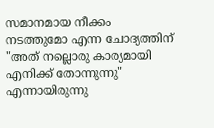സമാനമായ നീക്കം നടത്തുമോ എന്ന ചോദ്യത്തിന് "അത് നല്ലൊരു കാര്യമായി എനിക്ക് തോന്നുന്നു" എന്നായിരുന്നു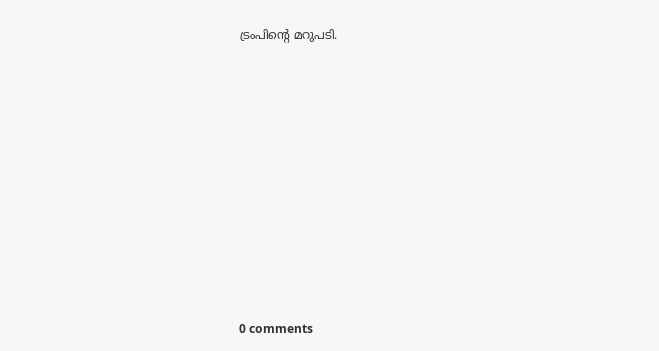ട്രംപിന്റെ മറുപടി.










0 comments